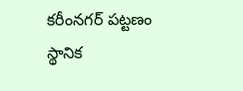కరీంనగర్ పట్టణం స్థానిక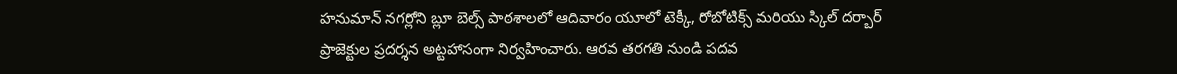హనుమాన్ నగర్లోని బ్లూ బెల్స్ పాఠశాలలో ఆదివారం యూలో టెక్కీ, రోబోటిక్స్ మరియు స్కిల్ దర్బార్ ప్రాజెక్టుల ప్రదర్శన అట్టహాసంగా నిర్వహించారు. ఆరవ తరగతి నుండి పదవ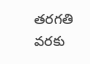తరగతి వరకు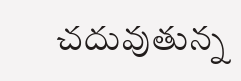చదువుతున్న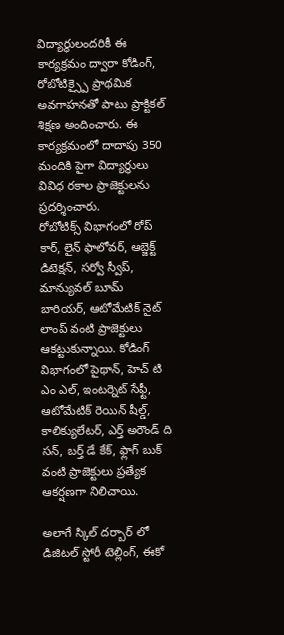విద్యార్థులందరికీ ఈ కార్యక్రమం ద్వారా కోడింగ్, రోబోటిక్స్పై ప్రాథమిక అవగాహనతో పాటు ప్రాక్టికల్ శిక్షణ అందించారు. ఈ కార్యక్రమంలో దాదాపు 350 మందికి పైగా విద్యార్థులు వివిధ రకాల ప్రాజెక్టులను ప్రదర్శించారు.
రోబోటిక్స్ విభాగంలో రోప్ కార్, లైన్ ఫాలోవర్, ఆబ్జెక్ట్ డిటెక్షన్, సర్వో స్వీప్, మాన్యువల్ బూమ్ బారియర్, ఆటోమేటిక్ నైట్ లాంప్ వంటి ప్రాజెక్టులు ఆకట్టుకున్నాయి. కోడింగ్ విభాగంలో పైథాన్, హెచ్ టి ఎం ఎల్, ఇంటర్నెట్ సేఫ్టీ, ఆటోమేటిక్ రెయిన్ షీల్డ్, కాలిక్యులేటర్, ఎర్త్ అరౌండ్ ది సన్, బర్త్ డే కేక్, ఫ్లాగ్ బుక్ వంటి ప్రాజెక్టులు ప్రత్యేక ఆకర్షణగా నిలిచాయి.

అలాగే స్కిల్ దర్బార్ లో డిజిటల్ స్టోరీ టెల్లింగ్, ఈకో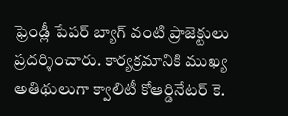ఫ్రెండ్లీ పేపర్ బ్యాగ్ వంటి ప్రాజెక్టులు ప్రదర్శించారు. కార్యక్రమానికి ముఖ్య అతిథులుగా క్వాలిటీ కోఆర్డినేటర్ కె.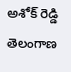అశోక్ రెడ్డి తెలంగాణ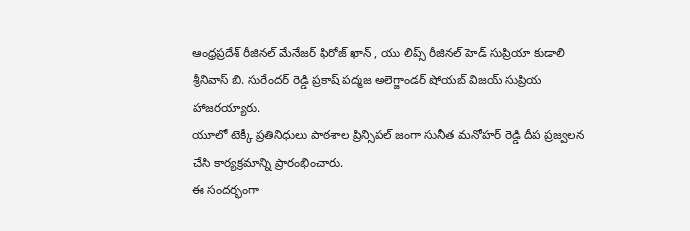ఆంధ్రప్రదేశ్ రీజినల్ మేనేజర్ ఫిరోజ్ ఖాన్ , యు లిప్స్ రీజినల్ హెడ్ సుప్రియా కుడాలి శ్రీనివాస్ బి. సురేందర్ రెడ్డి ప్రకాష్ పద్మజ అలెగ్జాండర్ షోయబ్ విజయ్ సుప్రియ హాజరయ్యారు.
యూలో టెక్కీ ప్రతినిధులు పాఠశాల ప్రిన్సిపల్ జంగా సునీత మనోహర్ రెడ్డి దీప ప్రజ్వలన చేసి కార్యక్రమాన్ని ప్రారంభించారు.
ఈ సందర్భంగా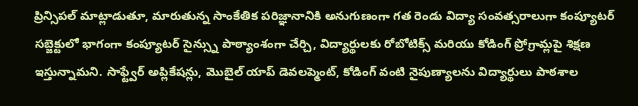ప్రిన్సిపల్ మాట్లాడుతూ, మారుతున్న సాంకేతిక పరిజ్ఞానానికి అనుగుణంగా గత రెండు విద్యా సంవత్సరాలుగా కంప్యూటర్ సబ్జెక్టులో భాగంగా కంప్యూటర్ సైన్స్ను పాఠ్యాంశంగా చేర్చి, విద్యార్థులకు రోబోటిక్స్ మరియు కోడింగ్ ప్రోగ్రామ్లపై శిక్షణ ఇస్తున్నామని. సాఫ్ట్వేర్ అప్లికేషన్లు, మొబైల్ యాప్ డెవలప్మెంట్, కోడింగ్ వంటి నైపుణ్యాలను విద్యార్థులు పాఠశాల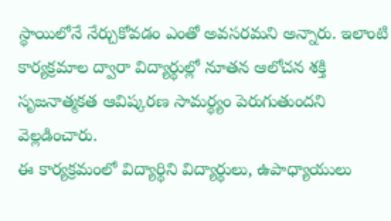స్థాయిలోనే నేర్చుకోవడం ఎంతో అవసరమని అన్నారు. ఇలాంటి కార్యక్రమాల ద్వారా విద్యార్థుల్లో నూతన ఆలోచన శక్తి సృజనాత్మకత ఆవిష్కరణ సామర్థ్యం పెరుగుతుందని వెల్లడించారు.
ఈ కార్యక్రమంలో విద్యార్థిని విద్యార్థులు, ఉపాధ్యాయులు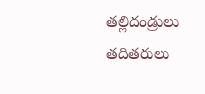తల్లిదండ్రులు తదితరులు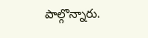పాల్గొన్నారు.